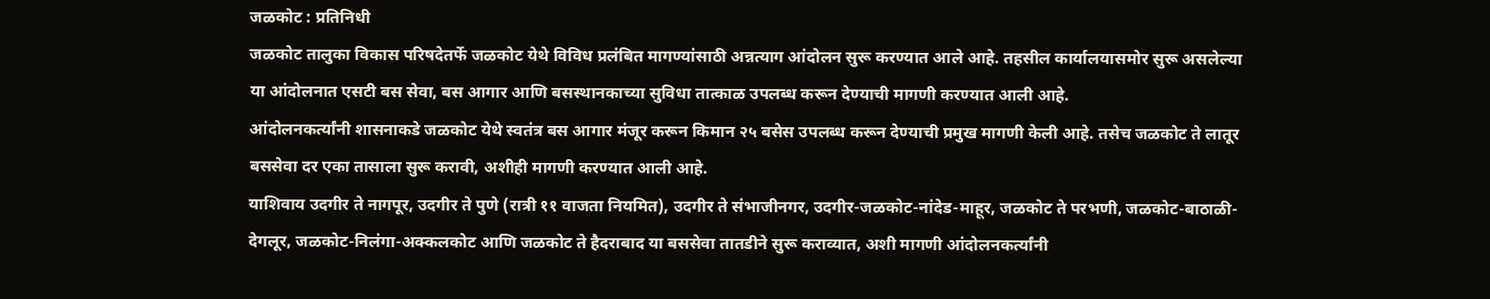जळकोट : प्रतिनिधी
जळकोट तालुका विकास परिषदेतर्फे जळकोट येथे विविध प्रलंबित मागण्यांसाठी अन्नत्याग आंदोलन सुरू करण्यात आले आहे. तहसील कार्यालयासमोर सुरू असलेल्या या आंदोलनात एसटी बस सेवा, बस आगार आणि बसस्थानकाच्या सुविधा तात्काळ उपलब्ध करून देण्याची मागणी करण्यात आली आहे.
आंदोलनकर्त्यांनी शासनाकडे जळकोट येथे स्वतंत्र बस आगार मंजूर करून किमान २५ बसेस उपलब्ध करून देण्याची प्रमुख मागणी केली आहे. तसेच जळकोट ते लातूर बससेवा दर एका तासाला सुरू करावी, अशीही मागणी करण्यात आली आहे.
याशिवाय उदगीर ते नागपूर, उदगीर ते पुणे (रात्री ११ वाजता नियमित), उदगीर ते संभाजीनगर, उदगीर-जळकोट-नांदेड-माहूर, जळकोट ते परभणी, जळकोट-बाठाळी-देगलूर, जळकोट-निलंगा-अक्कलकोट आणि जळकोट ते हैदराबाद या बससेवा तातडीने सुरू कराव्यात, अशी मागणी आंदोलनकर्त्यांनी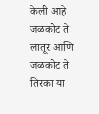केली आहे
जळकोट ते लातूर आणि जळकोट ते तिरका या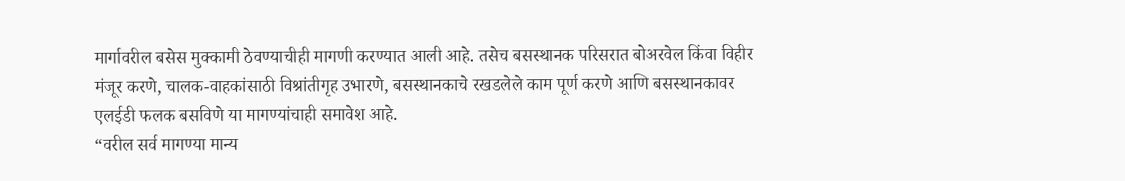मार्गावरील बसेस मुक्कामी ठेवण्याचीही मागणी करण्यात आली आहे. तसेच बसस्थानक परिसरात बोअरवेल किंवा विहीर मंजूर करणे, चालक-वाहकांसाठी विश्रांतीगृह उभारणे, बसस्थानकाचे रखडलेले काम पूर्ण करणे आणि बसस्थानकावर एलईडी फलक बसविणे या मागण्यांचाही समावेश आहे.
“वरील सर्व मागण्या मान्य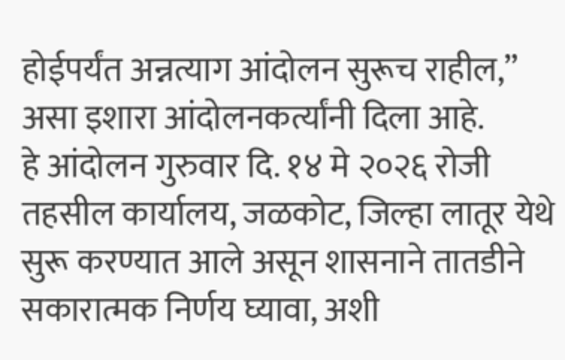होईपर्यंत अन्नत्याग आंदोलन सुरूच राहील,” असा इशारा आंदोलनकर्त्यांनी दिला आहे.
हे आंदोलन गुरुवार दि. १४ मे २०२६ रोजी तहसील कार्यालय, जळकोट, जिल्हा लातूर येथे सुरू करण्यात आले असून शासनाने तातडीने सकारात्मक निर्णय घ्यावा, अशी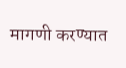मागणी करण्यात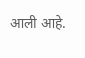आली आहे.